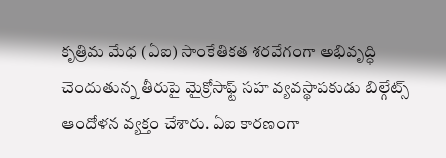కృత్రిమ మేధ (ఏఐ) సాంకేతికత శరవేగంగా అభివృద్ధి చెందుతున్న తీరుపై మైక్రోసాఫ్ట్ సహ వ్యవస్థాపకుడు బిల్గేట్స్ ఆందోళన వ్యక్తం చేశారు. ఏఐ కారణంగా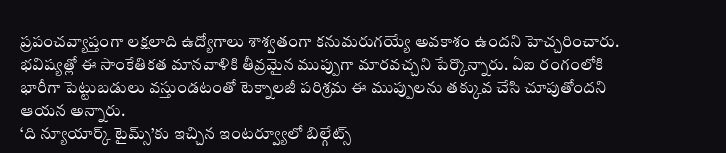ప్రపంచవ్యాప్తంగా లక్షలాది ఉద్యోగాలు శాశ్వతంగా కనుమరుగయ్యే అవకాశం ఉందని హెచ్చరించారు. భవిష్యత్లో ఈ సాంకేతికత మానవాళికి తీవ్రమైన ముప్పుగా మారవచ్చని పేర్కొన్నారు. ఏఐ రంగంలోకి భారీగా పెట్టుబడులు వస్తుండటంతో టెక్నాలజీ పరిశ్రమ ఈ ముప్పులను తక్కువ చేసి చూపుతోందని ఆయన అన్నారు.
‘ది న్యూయార్క్ టైమ్స్’కు ఇచ్చిన ఇంటర్వ్యూలో బిల్గేట్స్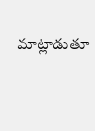మాట్లాడుతూ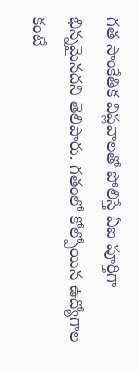గత సాంకేతిక విప్లవాలతో పోలిస్తే ఏఐ పూర్తిగా భిన్నమైనదని తెలిపారు. గతంలో కోల్పోయిన ఉద్యోగాల కంటే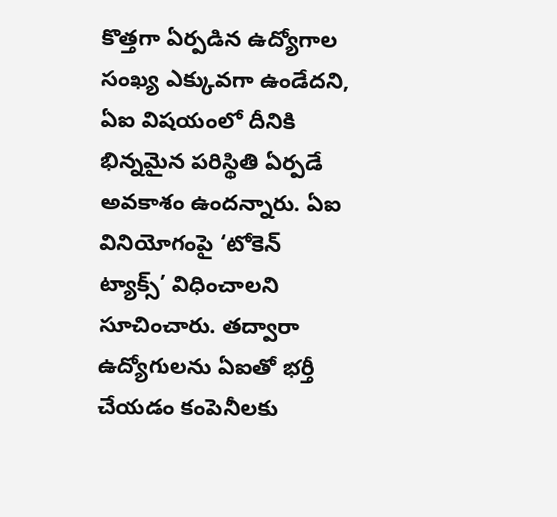కొత్తగా ఏర్పడిన ఉద్యోగాల సంఖ్య ఎక్కువగా ఉండేదని, ఏఐ విషయంలో దీనికి భిన్నమైన పరిస్థితి ఏర్పడే అవకాశం ఉందన్నారు. ఏఐ వినియోగంపై ‘టోకెన్ ట్యాక్స్’ విధించాలని సూచించారు. తద్వారా ఉద్యోగులను ఏఐతో భర్తీ చేయడం కంపెనీలకు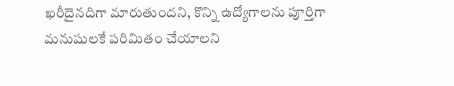ఖరీదైనదిగా మారుతుందని, కొన్ని ఉద్యోగాలను పూర్తిగా మనుషులకే పరిమితం చేయాలని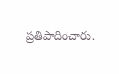ప్రతిపాదించారు.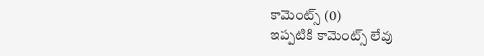కామెంట్స్ (0)
ఇప్పటికి కామెంట్స్ లేవు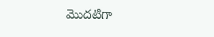మొదటిగా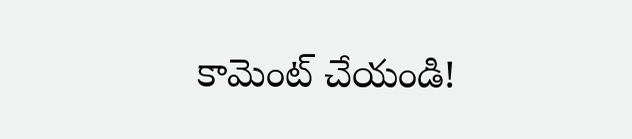కామెంట్ చేయండి!